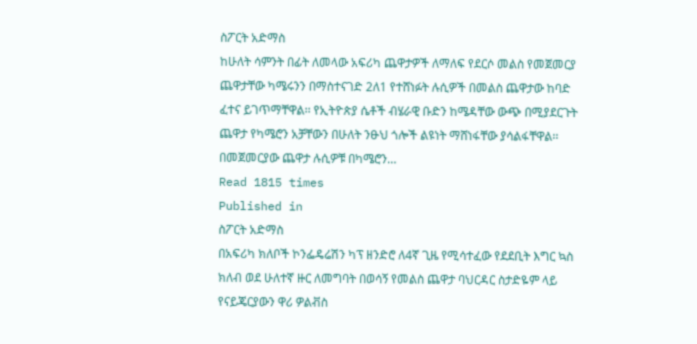ስፖርት አድማስ
ከሁለት ሳምንት በፊት ለመላው አፍሪካ ጨዋታዎች ለማለፍ የደርሶ መልስ የመጀመርያ ጨዋታቸው ካሜሩንን በማስተናገድ 2ለ1 የተሸነፉት ሉሲዎች በመልስ ጨዋታው ከባድ ፈተና ይገጥማቸዋል፡፡ የኢትዮጵያ ሴቶች ብሄራዊ ቡድን ከሜዳቸው ውጭ በሚያደርጉት ጨዋታ የካሜሮን አቻቸውን በሁለት ንፁህ ጎሎች ልዩነት ማሸነፋቸው ያሳልፋቸዋል፡፡በመጀመርያው ጨዋታ ሉሲዎቹ በካሜሮን…
Read 1815 times
Published in
ስፖርት አድማስ
በአፍሪካ ክለቦች ኮንፌዴሬሽን ካፕ ዘንድሮ ለ4ኛ ጊዜ የሚሳተፈው የደደቢት እግር ኳስ ክለብ ወደ ሁለተኛ ዙር ለመግባት በወሳኝ የመልስ ጨዋታ ባህርዳር ስታድዬም ላይ የናይጄርያውን ዋሪ ዎልቭስ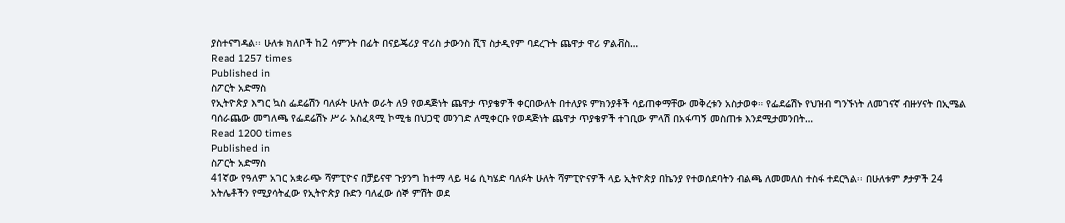ያስተናግዳል፡፡ ሁለቱ ክለቦች ከ2 ሳምንት በፊት በናይጄሪያ ዋሪስ ታውንስ ሺፕ ስታዲየም ባደረጉት ጨዋታ ዋሪ ዎልቭስ…
Read 1257 times
Published in
ስፖርት አድማስ
የኢትዮጵያ እግር ኳስ ፌደሬሽን ባለፉት ሁለት ወራት ለ9 የወዳጅነት ጨዋታ ጥያቄዎች ቀርበውለት በተለያዩ ምክንያቶች ሳይጠቀማቸው መቅረቱን አስታወቀ። የፌደሬሽኑ የህዝብ ግንኙነት ለመገናኛ ብዙሃናት በኢሜል ባሰራጨው መግለጫ የፌደሬሽኑ ሥራ አስፈጻሚ ኮሚቴ በህጋዊ መንገድ ለሚቀርቡ የወዳጅነት ጨዋታ ጥያቄዎች ተገቢው ምላሽ በአፋጣኝ መስጠቱ እንደሚታመንበት…
Read 1200 times
Published in
ስፖርት አድማስ
41ኛው የዓለም አገር አቋራጭ ሻምፒዮና በቻይናዋ ጉያንግ ከተማ ላይ ዛሬ ሲካሄድ ባለፉት ሁለት ሻምፒዮናዎች ላይ ኢትዮጵያ በኬንያ የተወሰደባትን ብልጫ ለመመለስ ተስፋ ተደርጓል፡፡ በሁለቱም ፆታዎች 24 አትሌቶችን የሚያሳትፈው የኢትዮጵያ ቡድን ባለፈው ሰኞ ምሽት ወደ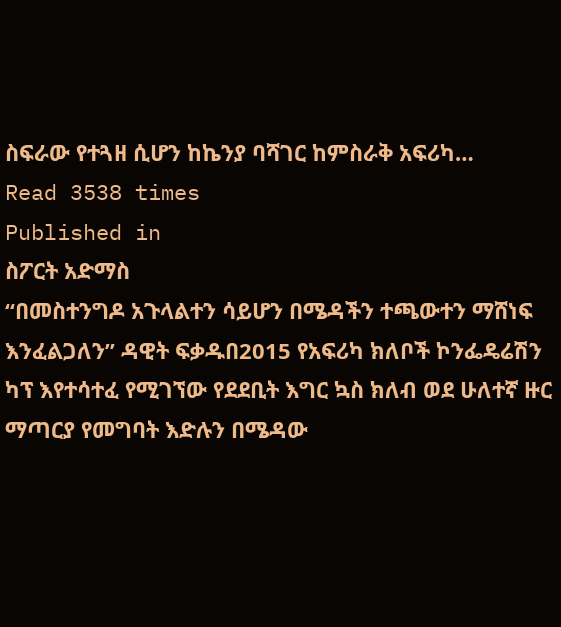ስፍራው የተጓዘ ሲሆን ከኬንያ ባሻገር ከምስራቅ አፍሪካ…
Read 3538 times
Published in
ስፖርት አድማስ
“በመስተንግዶ አጉላልተን ሳይሆን በሜዳችን ተጫውተን ማሸነፍ እንፈልጋለን” ዳዊት ፍቃዱበ2015 የአፍሪካ ክለቦች ኮንፌዴሬሽን ካፕ እየተሳተፈ የሚገኘው የደደቢት እግር ኳስ ክለብ ወደ ሁለተኛ ዙር ማጣርያ የመግባት እድሉን በሜዳው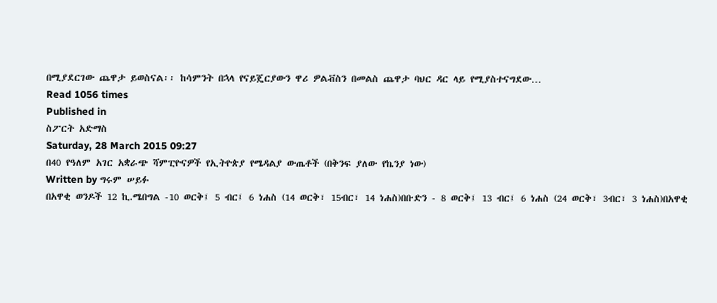በሚያደርገው ጨዋታ ይወስናል፡፡ ከሳምንት በኋላ የናይጄርያውን ዋሪ ዎልቭስን በመልስ ጨዋታ ባህር ዳር ላይ የሚያስተናግደው…
Read 1056 times
Published in
ስፖርት አድማስ
Saturday, 28 March 2015 09:27
በ40 የዓለም አገር አቋራጭ ሻምፒዮናዎች የኢትዮጵያ የሜዳልያ ውጤቶች (በቅንፍ ያለው የኬንያ ነው)
Written by ግሩም ሠይፉ
በአዋቂ ወንዶች 12 ኪ.ሜበግል -10 ወርቅ፤ 5 ብር፤ 6 ነሐስ (14 ወርቅ፣ 15ብር፣ 14 ነሐስ)በቡድን - 8 ወርቅ፤ 13 ብር፤ 6 ነሐስ (24 ወርቅ፣ 3ብር፣ 3 ነሐስ)በአዋቂ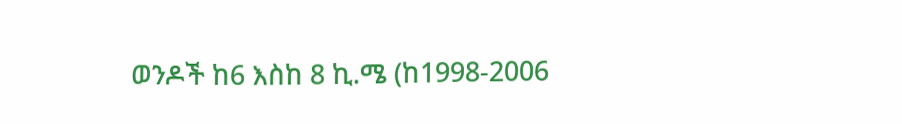ወንዶች ከ6 እስከ 8 ኪ.ሜ (ከ1998-2006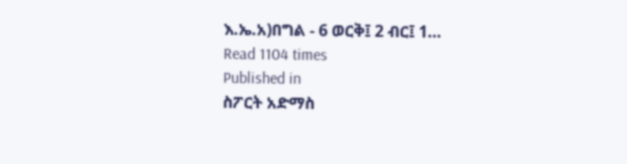እ.ኤ.አ)በግል - 6 ወርቅ፤ 2 ብር፤ 1…
Read 1104 times
Published in
ስፖርት አድማስ